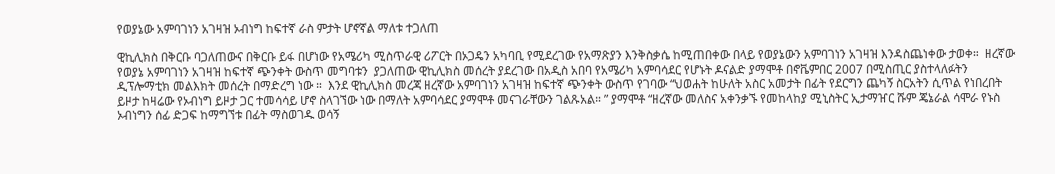የወያኔው አምባገነን አገዛዝ ኦብነግ ከፍተኛ ራስ ምታት ሆኖኛል ማለቱ ተጋለጠ

ዊኪሊክስ በቅርቡ ባጋለጠውና በቅርቡ ይፋ በሆነው የአሜሪካ ሚስጥራዊ ሪፖርት በኦጋዴን አካባቢ የሚደረገው የአማጽያን እንቅስቃሴ ከሚጠበቀው በላይ የወያኔውን አምባገነን አገዛዝ እንዳስጨነቀው ታወቀ።  ዘረኛው የወያኔ አምባገነን አገዛዝ ከፍተኛ ጭንቀት ውስጥ መግባቱን  ያጋለጠው ዊኪሊክስ መሰረት ያደረገው በአዲስ አበባ የአሜሪካ አምባሳደር የሆኑት ዶናልድ ያማሞቶ በኖቬምበር 2007 በሚስጢር ያስተላለፉትን ዲፕሎማቲክ መልእክት መሰረት በማድረግ ነው ።  እንደ ዊኪሊክስ መረጃ ዘረኛው አምባገነን አገዛዝ ከፍተኛ ጭንቀት ውስጥ የገባው “ህወሐት ከሁለት አስር አመታት በፊት የደርግን ጨካኝ ስርአትን ሲጥል የነበረበት ይዞታ ከዛሬው የኦብነግ ይዞታ ጋር ተመሳሳይ ሆኖ ስላገኘው ነው በማለት አምባሳደር ያማሞቶ መናገራቸውን ገልጹአል። ” ያማሞቶ “ዘረኛው መለስና አቀንቃኙ የመከላከያ ሚኒስትር ኢታማዠር ሹም ጄኔራል ሳሞራ የኑስ ኦብነግን ሰፊ ድጋፍ ከማግኘቱ በፊት ማስወገዱ ወሳኝ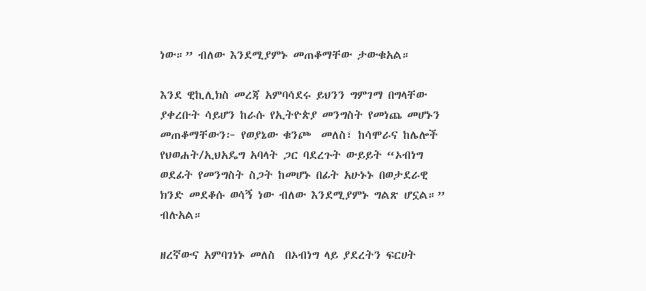ነው።” ብለው እንደሚያምኑ መጠቆማቸው ታውቁአል።

እንደ ዊኪሊክስ መረጃ አምባሳደሩ ይህንን ግምገማ በግላቸው ያቀረቡት ሳይሆን ከራሱ የኢትዮጵያ መንግስት የመነጨ መሆኑን መጠቆማቸውን፦ የወያኔው ቁንጮ  መለስ፣ ከሳሞራና ከሌሎች የህወሐት/ኢህአዴግ አባላት ጋር ባደረጉት ውይይት “ኦብነግ ወደፊት የመንግስት ስጋት ከመሆኑ በፊት አሁኑኑ በወታደራዊ ክንድ መደቆሱ ወሳኝ ነው ብለው እንደሚያምኑ ግልጽ ሆኗል።” ብሉአል።

ዘረኛውና አምባገነኑ መለስ  በኦብነግ ላይ ያደረትን ፍርሀት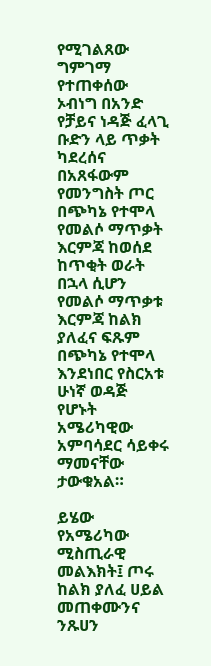የሚገልጸው ግምገማ የተጠቀሰው ኦብነግ በአንድ የቻይና ነዳጅ ፈላጊ ቡድን ላይ ጥቃት ካደረሰና በአጸፋውም የመንግስት ጦር በጭካኔ የተሞላ የመልሶ ማጥቃት እርምጃ ከወሰደ ከጥቂት ወራት በኋላ ሲሆን የመልሶ ማጥቃቱ እርምጃ ከልክ ያለፈና ፍጹም በጭካኔ የተሞላ እንደነበር የስርአቱ ሁነኛ ወዳጅ የሆኑት አሜሪካዊው አምባሳደር ሳይቀሩ ማመናቸው ታውቁአል።

ይሄው የአሜሪካው ሚስጢራዊ መልእክት፤ ጦሩ ከልክ ያለፈ ሀይል መጠቀሙንና ንጹሀን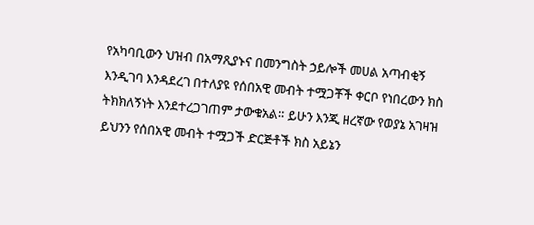የአካባቢውን ህዝብ በአማጺያኑና በመንግስት ኃይሎች መሀል አጣብቂኝ እንዲገባ እንዳደረገ በተለያዩ የሰበአዊ መብት ተሟጋቾች ቀርቦ የነበረውን ክስ ትክክለኝነት እንደተረጋገጠም ታውቁአል። ይሁን እንጂ ዘረኛው የወያኔ አገዛዝ ይህንን የሰበአዊ መብት ተሟጋች ድርጅቶች ክስ አይኔን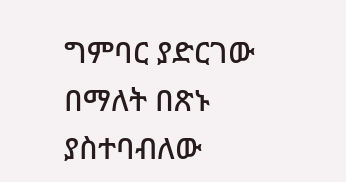ግምባር ያድርገው በማለት በጽኑ ያስተባብለው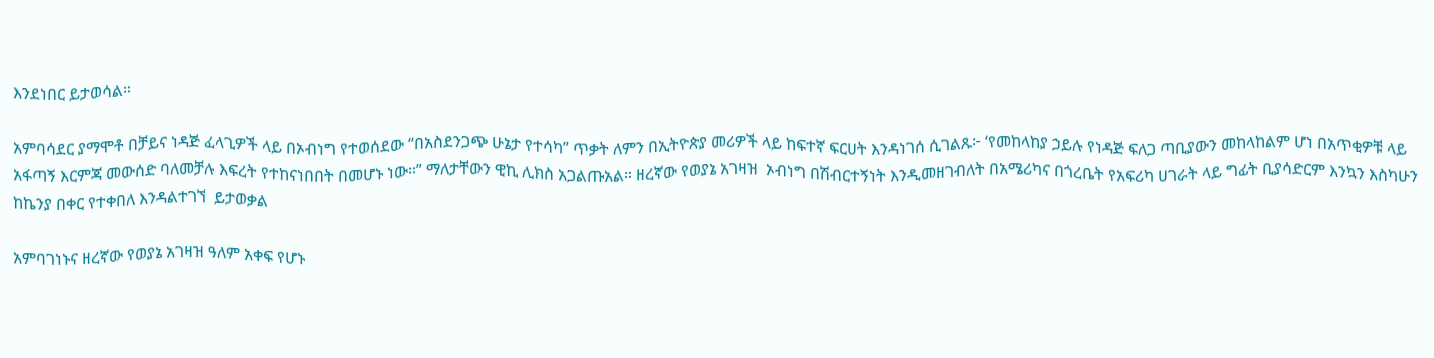እንደነበር ይታወሳል።

አምባሳደር ያማሞቶ በቻይና ነዳጅ ፈላጊዎች ላይ በኦብነግ የተወሰደው “በአስደንጋጭ ሁኔታ የተሳካ” ጥቃት ለምን በኢትዮጵያ መሪዎች ላይ ከፍተኛ ፍርሀት እንዳነገሰ ሲገልጹ፦ ‘የመከላከያ ኃይሉ የነዳጅ ፍለጋ ጣቢያውን መከላከልም ሆነ በአጥቂዎቹ ላይ አፋጣኝ እርምጃ መውሰድ ባለመቻሉ እፍረት የተከናነበበት በመሆኑ ነው።” ማለታቸውን ዊኪ ሊክስ አጋልጡአል። ዘረኛው የወያኔ አገዛዝ  ኦብነግ በሽብርተኝነት እንዲመዘገብለት በአሜሪካና በጎረቤት የአፍሪካ ሀገራት ላይ ግፊት ቢያሳድርም እንኳን እስካሁን ከኬንያ በቀር የተቀበለ እንዳልተገኘ  ይታወቃል

አምባገነኑና ዘረኛው የወያኔ አገዛዝ ዓለም አቀፍ የሆኑ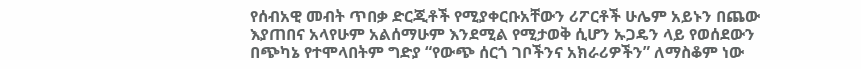የሰብአዊ መብት ጥበቃ ድርጂቶች የሚያቀርቡአቸውን ሪፖርቶች ሁሌም አይኑን በጨው እያጠበና አላየሁም አልሰማሁም እንደሚል የሚታወቅ ሲሆን ኡጋዴን ላይ የወሰደውን በጭካኔ የተሞላበትም ግድያ “የውጭ ሰርጎ ገቦችንና አክራሪዎችን” ለማስቆም ነው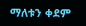ማለቱን ቀደም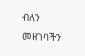ብለን መዘገባችን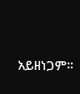አይዘነጋም።